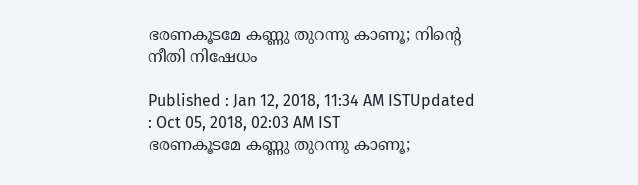ഭരണകൂടമേ കണ്ണു തുറന്നു കാണൂ; നിന്റെ നീതി നിഷേധം

Published : Jan 12, 2018, 11:34 AM ISTUpdated : Oct 05, 2018, 02:03 AM IST
ഭരണകൂടമേ കണ്ണു തുറന്നു കാണൂ;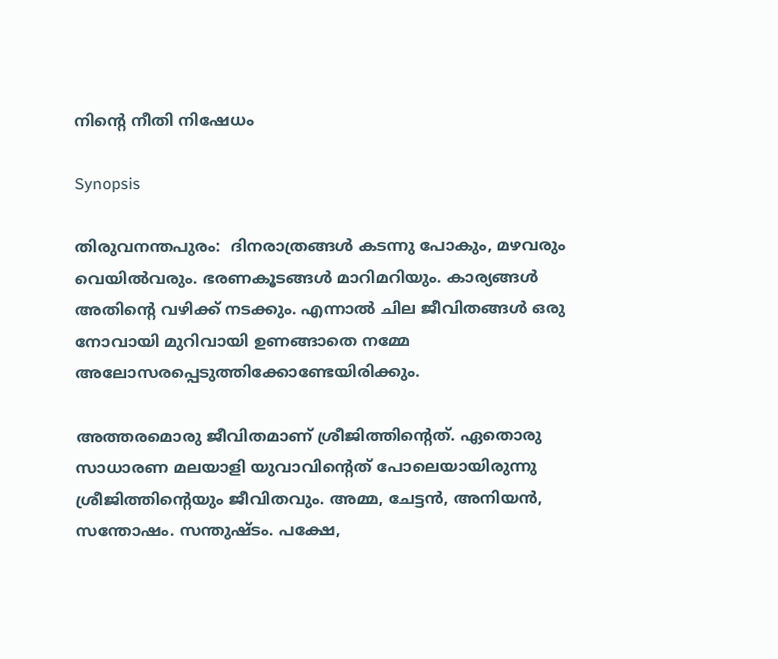നിന്റെ നീതി നിഷേധം

Synopsis

തിരുവനന്തപുരം:  ദിനരാത്രങ്ങള്‍ കടന്നു പോകും, മഴവരും വെയില്‍വരും. ഭരണകൂടങ്ങള്‍ മാറിമറിയും. കാര്യങ്ങള്‍ അതിന്റെ വഴിക്ക് നടക്കും. എന്നാല്‍ ചില ജീവിതങ്ങള്‍ ഒരു നോവായി മുറിവായി ഉണങ്ങാതെ നമ്മേ അലോസരപ്പെടുത്തിക്കോണ്ടേയിരിക്കും.

അത്തരമൊരു ജീവിതമാണ് ശ്രീജിത്തിന്റെത്. ഏതൊരു സാധാരണ മലയാളി യുവാവിന്റെത് പോലെയായിരുന്നു ശ്രീജിത്തിന്റെയും ജീവിതവും. അമ്മ, ചേട്ടന്‍, അനിയന്‍, സന്തോഷം. സന്തുഷ്ടം. പക്ഷേ,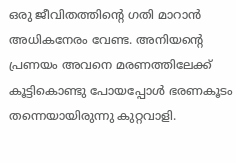ഒരു ജീവിതത്തിന്റെ ഗതി മാറാന്‍ അധികനേരം വേണ്ട. അനിയന്റെ പ്രണയം അവനെ മരണത്തിലേക്ക് കൂട്ടികൊണ്ടു പോയപ്പോള്‍ ഭരണകൂടം തന്നെയായിരുന്നു കുറ്റവാളി.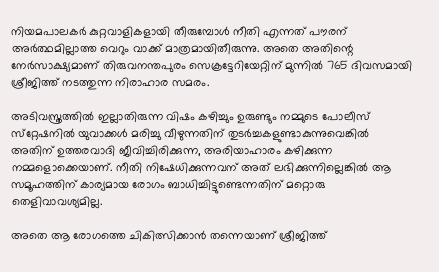നിയമപാലകര്‍ കുറ്റവാളികളായി തീരുമ്പോള്‍ നീതി എന്നത് പൗരന് അര്‍ത്ഥമില്ലാത്ത വെറും വാക്ക് മാത്രമായിതീരുന്നു. അതെ അതിന്റെ നേര്‍സാക്ഷ്യമാണ് തിരുവനന്തപുരം സെക്രട്ടേറിയേറ്റിന് മുന്നില്‍ 765 ദിവസമായി ശ്രീജിത്ത് നടത്തുന്ന നിരാഹാര സമരം.

അടിവസ്ത്രത്തില്‍ ഇല്ലാതിരുന്ന വിഷം കഴിച്ചും ഉരുണ്ടും നമ്മുടെ പോലീസ് സ്‌റ്റേഷനില്‍ യുവാക്കള്‍ മരിച്ചു വീഴുന്നതിന് തുടര്‍ച്ചകളുണ്ടാകുന്നുവെങ്കില്‍ അതിന് ഉത്തരവാദി ജീവിച്ചിരിക്കുന്ന, അരിയാഹാരം കഴിക്കുന്ന നമ്മളൊക്കെയാണ്. നീതി നിഷേധിക്കുന്നവന് അത് ലഭിക്കുന്നില്ലെങ്കില്‍ ആ സമൂഹത്തിന് കാര്യമായ രോഗം ബാധിച്ചിട്ടുണ്ടെന്നതിന് മറ്റൊരു തെളിവാവശ്യമില്ല.

അതെ ആ രോഗത്തെ ചികിത്സിക്കാന്‍ തന്നെയാണ് ശ്രീജിത്ത്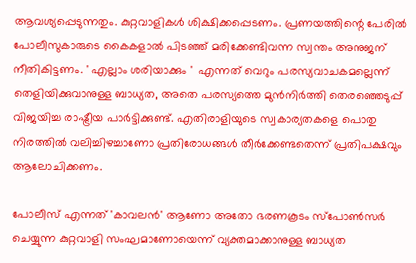ആവശ്യപ്പെടുന്നതും. കുറ്റവാളികള്‍ ശിക്ഷിക്കപ്പെടണം. പ്രണയത്തിന്റെ പേരില്‍ പോലീസുകാരുടെ കൈകളാല്‍ പിടഞ്ഞ് മരിക്കേണ്ടിവന്ന സ്വന്തം അനുജന് നീതികിട്ടണം. ' എല്ലാം ശരിയാക്കും '  എന്നത് വെറും പരസ്യവാചകമല്ലെന്ന് തെളിയിക്കുവാനുള്ള ബാധ്യത, അതെ പരസ്യത്തെ മുന്‍നിര്‍ത്തി തെരഞ്ഞെടുപ്പ് വിജയിച്ച രാഷ്ട്രീയ പാര്‍ട്ടിക്കുണ്ട്. എതിരാളിയുടെ സ്വകാര്യതകളെ പൊതു നിരത്തില്‍ വലിച്ചിഴച്ചാണോ പ്രതിരോധങ്ങള്‍ തീര്‍ക്കേണ്ടതെന്ന് പ്രതിപക്ഷവും ആലോചിക്കണം.

പോലീസ് എന്നത് 'കാവലന്‍' ആണോ അതോ ഭരണകൂടം സ്‌പോണ്‍സര്‍ ചെയ്യുന്ന കുറ്റവാളി സംഘമാണോയെന്ന് വ്യക്തമാക്കാനുള്ള ബാധ്യത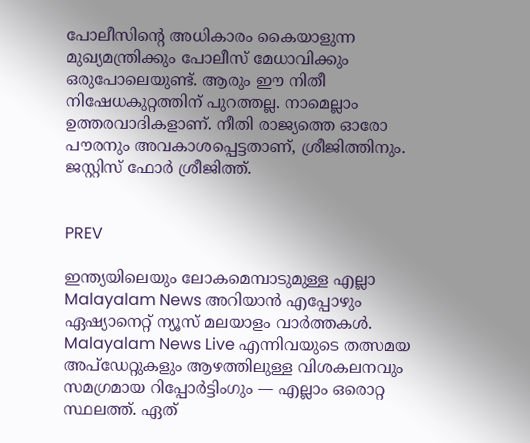പോലീസിന്റെ അധികാരം കൈയാളുന്ന മുഖ്യമന്ത്രിക്കും പോലീസ് മേധാവിക്കും ഒരുപോലെയുണ്ട്. ആരും ഈ നിതീ നിഷേധകുറ്റത്തിന് പുറത്തല്ല. നാമെല്ലാം ഉത്തരവാദികളാണ്. നീതി രാജ്യത്തെ ഓരോ പൗരനും അവകാശപ്പെട്ടതാണ്, ശ്രീജിത്തിനും. ജസ്റ്റിസ് ഫോര്‍ ശ്രീജിത്ത്.


PREV

ഇന്ത്യയിലെയും ലോകമെമ്പാടുമുള്ള എല്ലാ Malayalam News അറിയാൻ എപ്പോഴും ഏഷ്യാനെറ്റ് ന്യൂസ് മലയാളം വാർത്തകൾ. Malayalam News Live എന്നിവയുടെ തത്സമയ അപ്‌ഡേറ്റുകളും ആഴത്തിലുള്ള വിശകലനവും സമഗ്രമായ റിപ്പോർട്ടിംഗും — എല്ലാം ഒരൊറ്റ സ്ഥലത്ത്. ഏത്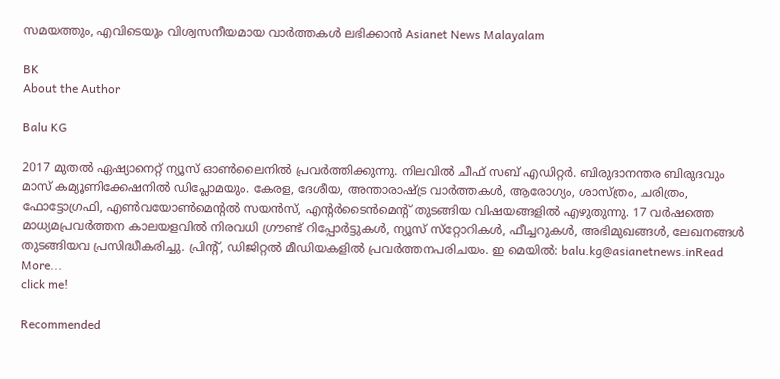സമയത്തും, എവിടെയും വിശ്വസനീയമായ വാർത്തകൾ ലഭിക്കാൻ Asianet News Malayalam

BK
About the Author

Balu KG

2017 മുതല്‍ ഏഷ്യാനെറ്റ് ന്യൂസ് ഓണ്‍ലൈനില്‍ പ്രവര്‍ത്തിക്കുന്നു. നിലവില്‍ ചീഫ് സബ് എഡിറ്റര്‍. ബിരുദാനന്തര ബിരുദവും മാസ് കമ്യൂണിക്കേഷനിൽ ഡിപ്ലോമയും. കേരള, ദേശീയ, അന്താരാഷ്ട്ര വാര്‍ത്തകള്‍, ആരോഗ്യം, ശാസ്ത്രം, ചരിത്രം, ഫോട്ടോഗ്രഫി, എണ്‍വയോണ്‍മെന്‍റല്‍ സയന്‍സ്, എന്‍റര്‍ടൈന്‍മെന്‍റ് തുടങ്ങിയ വിഷയങ്ങളില്‍ എഴുതുന്നു. 17 വര്‍ഷത്തെ മാധ്യമപ്രവര്‍ത്തന കാലയളവില്‍ നിരവധി ഗ്രൗണ്ട് റിപ്പോര്‍ട്ടുകള്‍, ന്യൂസ് സ്‌റ്റോറികള്‍, ഫീച്ചറുകള്‍, അഭിമുഖങ്ങള്‍, ലേഖനങ്ങള്‍ തുടങ്ങിയവ പ്രസിദ്ധീകരിച്ചു. പ്രിന്‍റ്, ഡിജിറ്റല്‍ മീഡിയകളില്‍ പ്രവര്‍ത്തനപരിചയം. ഇ മെയില്‍: balu.kg@asianetnews.inRead More...
click me!

Recommended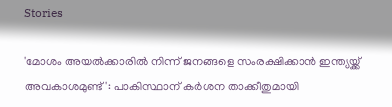Stories

'മോശം അയൽക്കാരിൽ നിന്ന് ജനങ്ങളെ സംരക്ഷിക്കാൻ ഇന്ത്യയ്ക്ക് അവകാശമുണ്ട്': പാകിസ്ഥാന് കർശന താക്കീതുമായി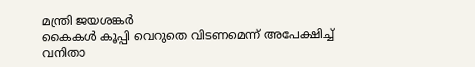മന്ത്രി ജയശങ്കർ
കൈകൾ കൂപ്പി വെറുതെ വിടണമെന്ന് അപേക്ഷിച്ച് വനിതാ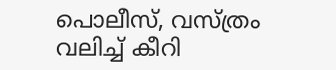പൊലീസ്, വസ്ത്രം വലിച്ച് കീറി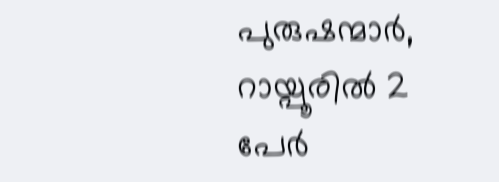പുരുഷന്മാർ, റായ്പൂരിൽ 2 പേർ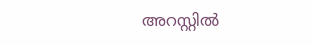അറസ്റ്റിൽ